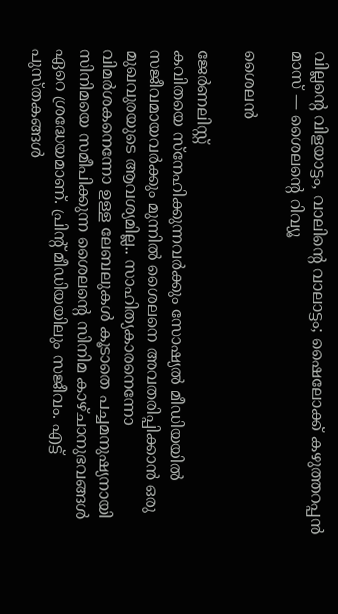വില്ലന്റെ വിളയാട്ടം, വാലിന്റെ വാലാട്ടം; ഷൈലോക്ക് കഴുത്തറപ്പൻ മാസ് — ശൈലന്റെ റിവ്യൂ

ശൈലൻ

ജേര്‍ണലിസ്റ്റ്
കവിതയെ സ്നേഹിക്കുന്നവർക്കും സോഷ്യൽ മീഡിയയിൽ സജീവമായവർക്കും മുന്നിൽ ശൈലനെ അവതരിപ്പിക്കാൻ ഒരു മുഖവുരയുടെ ആവശ്യമില്ല.. സാഹിത്യകാരനെന്നോ വിമർശകനെന്നോ ഉള്ള ലേബലുകൾ കൂടാതെ പച്ചമനുഷ്യനായി സിനിമയെ സമീപിക്കുന്ന ശൈലന്റെ സിനിമ കാഴ്ചാനുഭവങ്ങൾ ഏറെ ശ്രദ്ധേയമാണ്. പ്രിന്റ് മീഡിയയിലും സജീവം. എട്ട് പുസ്തകങ്ങൾ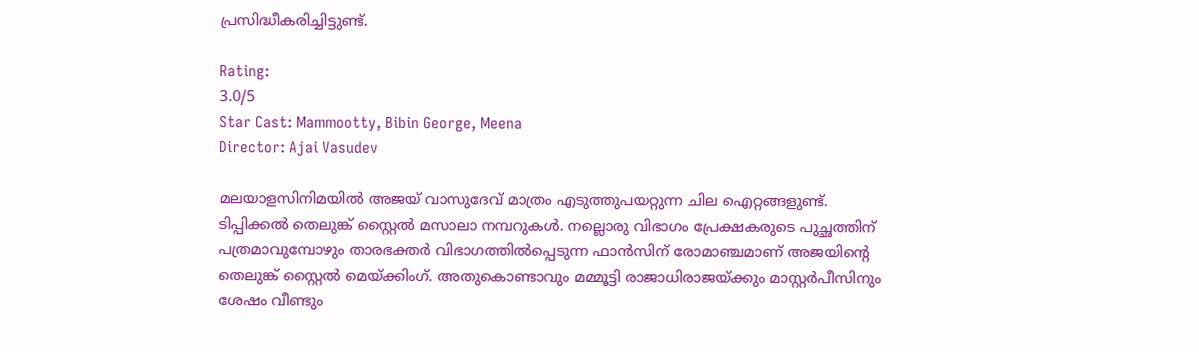പ്രസിദ്ധീകരിച്ചിട്ടുണ്ട്.

Rating:
3.0/5
Star Cast: Mammootty, Bibin George, Meena
Director: Ajai Vasudev

മലയാളസിനിമയിൽ അജയ് വാസുദേവ് മാത്രം എടുത്തുപയറ്റുന്ന ചില ഐറ്റങ്ങളുണ്ട്. ടിപ്പിക്കൽ തെലുങ്ക് സ്റ്റൈൽ മസാലാ നമ്പറുകൾ. നല്ലൊരു വിഭാഗം പ്രേക്ഷകരുടെ പുച്ഛത്തിന് പത്രമാവുമ്പോഴും താരഭക്തർ വിഭാഗത്തിൽപ്പെടുന്ന ഫാൻസിന് രോമാഞ്ചമാണ് അജയിന്റെ തെലുങ്ക് സ്റ്റൈൽ മെയ്ക്കിംഗ്. അതുകൊണ്ടാവും മമ്മൂട്ടി രാജാധിരാജയ്ക്കും മാസ്റ്റർപീസിനും ശേഷം വീണ്ടും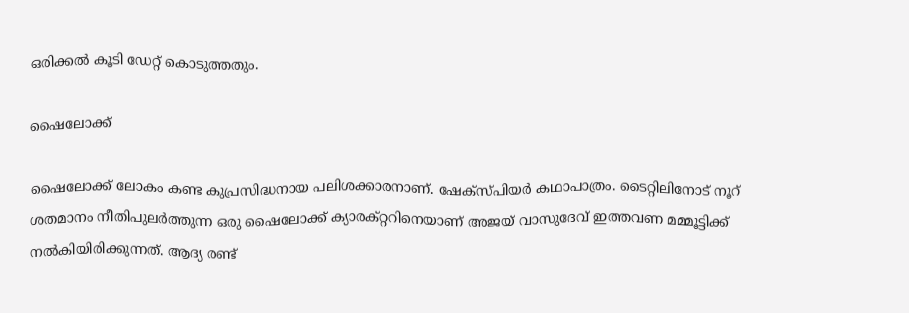ഒരിക്കൽ കൂടി ഡേറ്റ് കൊടുത്തതും.

ഷൈലോക്ക്

ഷൈലോക്ക് ലോകം കണ്ട കുപ്രസിദ്ധനായ പലിശക്കാരനാണ്. ഷേക്സ്പിയർ കഥാപാത്രം. ടൈറ്റിലിനോട് നൂറ് ശതമാനം നീതിപുലർത്തുന്ന ഒരു ഷൈലോക്ക് ക്യാരക്റ്ററിനെയാണ് അജയ് വാസുദേവ് ഇത്തവണ മമ്മൂട്ടിക്ക് നൽകിയിരിക്കുന്നത്. ആദ്യ രണ്ട്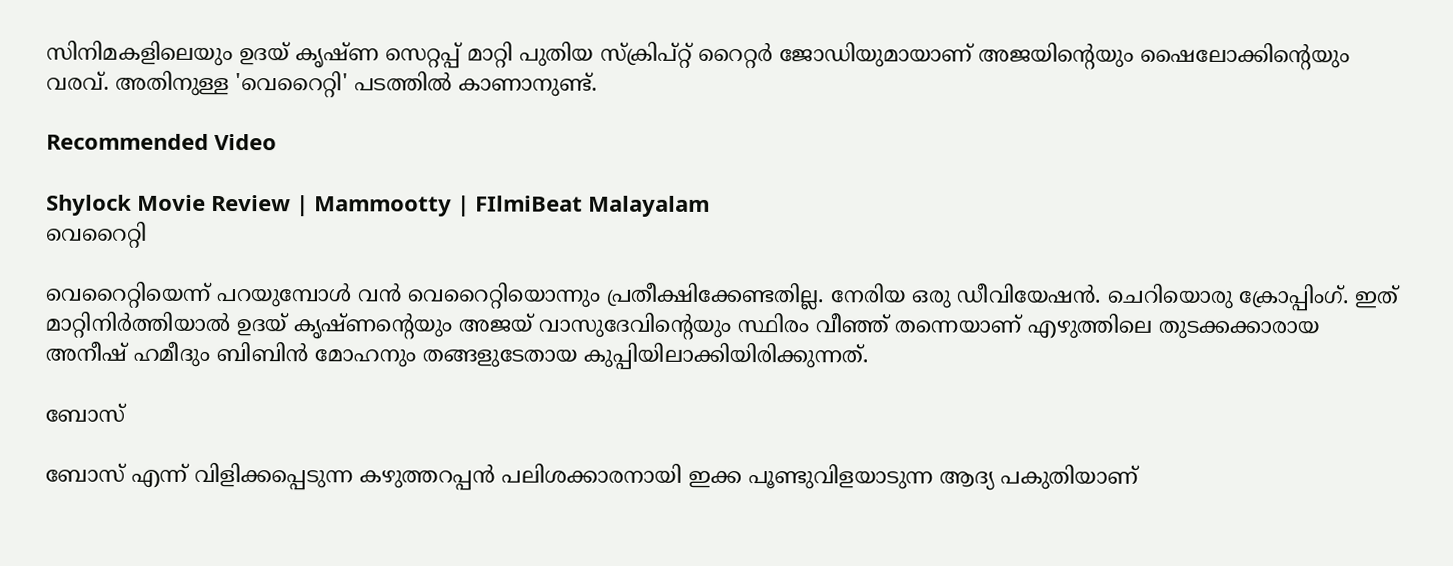സിനിമകളിലെയും ഉദയ് കൃഷ്ണ സെറ്റപ്പ് മാറ്റി പുതിയ സ്ക്രിപ്റ്റ് റൈറ്റർ ജോഡിയുമായാണ് അജയിന്റെയും ഷൈലോക്കിന്റെയും വരവ്. അതിനുള്ള 'വെറൈറ്റി' പടത്തിൽ കാണാനുണ്ട്.

Recommended Video

Shylock Movie Review | Mammootty | FIlmiBeat Malayalam
വെറൈറ്റി

വെറൈറ്റിയെന്ന് പറയുമ്പോൾ വൻ വെറൈറ്റിയൊന്നും പ്രതീക്ഷിക്കേണ്ടതില്ല. നേരിയ ഒരു ഡീവിയേഷൻ. ചെറിയൊരു ക്രോപ്പിംഗ്. ഇത് മാറ്റിനിർത്തിയാൽ ഉദയ് കൃഷ്ണന്റെയും അജയ് വാസുദേവിന്റെയും സ്ഥിരം വീഞ്ഞ് തന്നെയാണ് എഴുത്തിലെ തുടക്കക്കാരായ അനീഷ് ഹമീദും ബിബിൻ മോഹനും തങ്ങളുടേതായ കുപ്പിയിലാക്കിയിരിക്കുന്നത്.

ബോസ്

ബോസ് എന്ന് വിളിക്കപ്പെടുന്ന കഴുത്തറപ്പൻ പലിശക്കാരനായി ഇക്ക പൂണ്ടുവിളയാടുന്ന ആദ്യ പകുതിയാണ്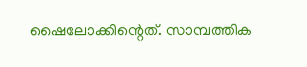ഷൈലോക്കിന്റെത്. സാമ്പത്തിക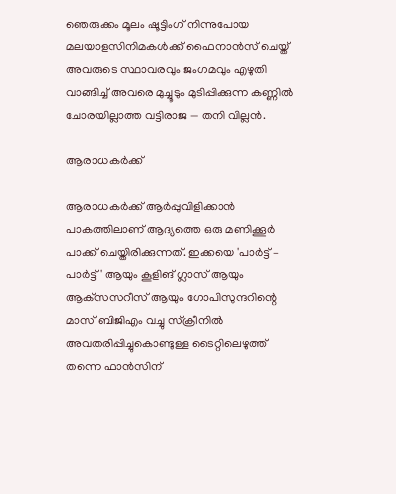ഞെരുക്കം മൂലം ഷൂട്ടിംഗ് നിന്നുപോയ മലയാളസിനിമകൾക്ക് ഫൈനാൻസ് ചെയ്ത് അവരുടെ സ്ഥാവരവും ജംഗമവും എഴുതി വാങ്ങിച്ച് അവരെ മുച്ചൂടും മുടിപ്പിക്കുന്ന കണ്ണിൽ ചോരയില്ലാത്ത വട്ടിരാജ — തനി വില്ലൻ.

ആരാധകർക്ക്

ആരാധകർക്ക് ആർപ്പുവിളിക്കാൻ പാകത്തിലാണ് ആദ്യത്തെ ഒരു മണിക്കൂർ പാക്ക് ചെയ്തിരിക്കുന്നത്. ഇക്കയെ 'പാർട്ട് – പാർട്ട്' ആയും കൂളിങ് ഗ്ലാസ് ആയും ആക്‌സസറീസ് ആയും ഗോപിസുന്ദറിന്റെ മാസ് ബിജിഎം വച്ചു സ്‌ക്രീനിൽ അവതരിപ്പിച്ചുകൊണ്ടുള്ള ടൈറ്റിലെഴുത്ത് തന്നെ ഫാൻസിന്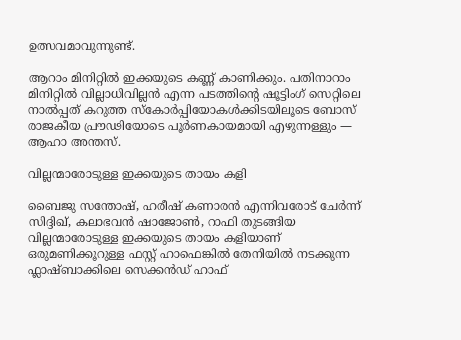ഉത്സവമാവുന്നുണ്ട്.

ആറാം മിനിറ്റിൽ ഇക്കയുടെ കണ്ണ് കാണിക്കും. പതിനാറാം മിനിറ്റിൽ വില്ലാധിവില്ലൻ എന്ന പടത്തിന്റെ ഷൂട്ടിംഗ് സെറ്റിലെ നാൽപ്പത് കറുത്ത സ്കോർപ്പിയോകൾക്കിടയിലൂടെ ബോസ് രാജകീയ പ്രൗഢിയോടെ പൂർണകായമായി എഴുന്നള്ളും — ആഹാ അന്തസ്.

വില്ലന്മാരോടുള്ള ഇക്കയുടെ തായം കളി

ബൈജു സന്തോഷ്‌, ഹരീഷ് കണാരൻ എന്നിവരോട് ചേർന്ന് സിദ്ദിഖ്, കലാഭവൻ ഷാജോൺ, റാഫി തുടങ്ങിയ വില്ലന്മാരോടുള്ള ഇക്കയുടെ തായം കളിയാണ് ഒരുമണിക്കൂറുള്ള ഫസ്റ്റ് ഹാഫെങ്കിൽ തേനിയിൽ നടക്കുന്ന ഫ്ലാഷ്ബാക്കിലെ സെക്കൻഡ് ഹാഫ്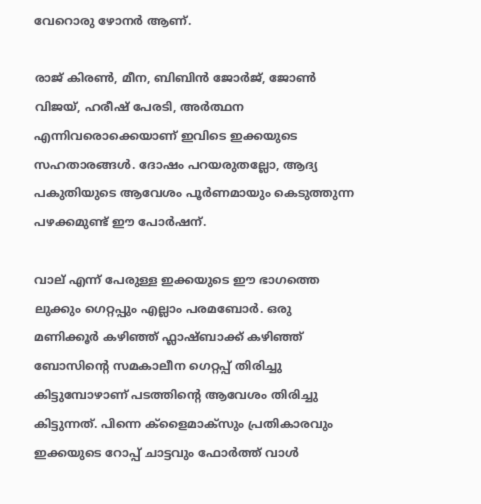വേറൊരു ഴോനർ ആണ്.

രാജ് കിരൺ, മീന, ബിബിൻ ജോർജ്, ജോൺ വിജയ്, ഹരീഷ് പേരടി, അർത്ഥന എന്നിവരൊക്കെയാണ് ഇവിടെ ഇക്കയുടെ സഹതാരങ്ങൾ. ദോഷം പറയരുതല്ലോ, ആദ്യ പകുതിയുടെ ആവേശം പൂർണമായും കെടുത്തുന്ന പഴക്കമുണ്ട് ഈ പോർഷന്.

വാല് എന്ന് പേരുള്ള ഇക്കയുടെ ഈ ഭാഗത്തെ ലുക്കും ഗെറ്റപ്പും എല്ലാം പരമബോർ. ഒരു മണിക്കൂർ കഴിഞ്ഞ് ഫ്ലാഷ്ബാക്ക് കഴിഞ്ഞ് ബോസിന്റെ സമകാലീന ഗെറ്റപ്പ് തിരിച്ചു കിട്ടുമ്പോഴാണ് പടത്തിന്റെ ആവേശം തിരിച്ചു കിട്ടുന്നത്. പിന്നെ ക്ളൈമാക്‌സും പ്രതികാരവും ഇക്കയുടെ റോപ്പ് ചാട്ടവും ഫോർത്ത് വാൾ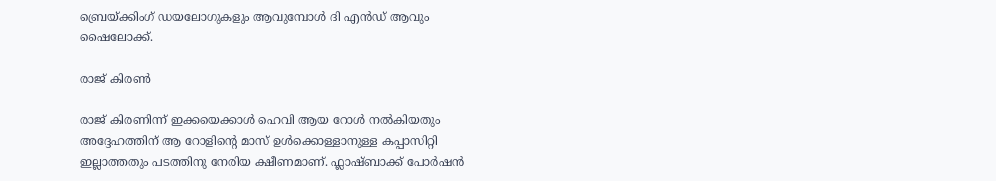ബ്രെയ്ക്കിംഗ് ഡയലോഗുകളും ആവുമ്പോൾ ദി എൻഡ് ആവും ഷൈലോക്ക്.

രാജ് കിരണ്‍

രാജ് കിരണിന്ന് ഇക്കയെക്കാൾ ഹെവി ആയ റോൾ നൽകിയതും അദ്ദേഹത്തിന് ആ റോളിന്റെ മാസ് ഉൾക്കൊള്ളാനുള്ള കപ്പാസിറ്റി ഇല്ലാത്തതും പടത്തിനു നേരിയ ക്ഷീണമാണ്. ഫ്ലാഷ്ബാക്ക് പോർഷൻ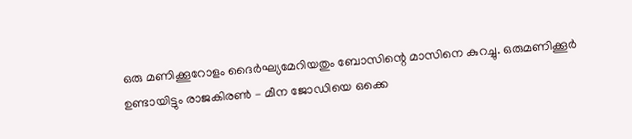ഒരു മണിക്കൂറോളം ദൈർഘ്യമേറിയതും ബോസിന്റെ മാസിനെ കുറച്ചു. ഒരുമണിക്കൂർ ഉണ്ടായിട്ടും രാജകിരൺ – മീന ജോഡിയെ ഒക്കെ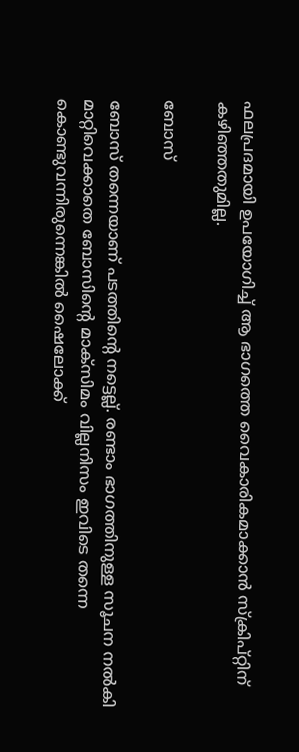ഫലപ്രദമായി ഉപയോഗിച്ച് ആ ഭാഗത്തെ വൈകാരികമാക്കാൻ സ്ക്രിപ്റ്റിന് കഴിഞ്ഞതുമില്ല.

ബോസ്

ബോസ് തന്നെയാണ് പടത്തിന്റെ നട്ടെല്ല്. രണ്ടാം ഭാഗത്തിനുള്ള സൂചന നൽകി മാറ്റിവെക്കാതെ ബോസിന്റെ മാക്സിമം വില്ലനിസം ഇവിടെ തന്നെ കൊണ്ടുവന്നിരുന്നെങ്കിൽ ഷൈലോക്ക്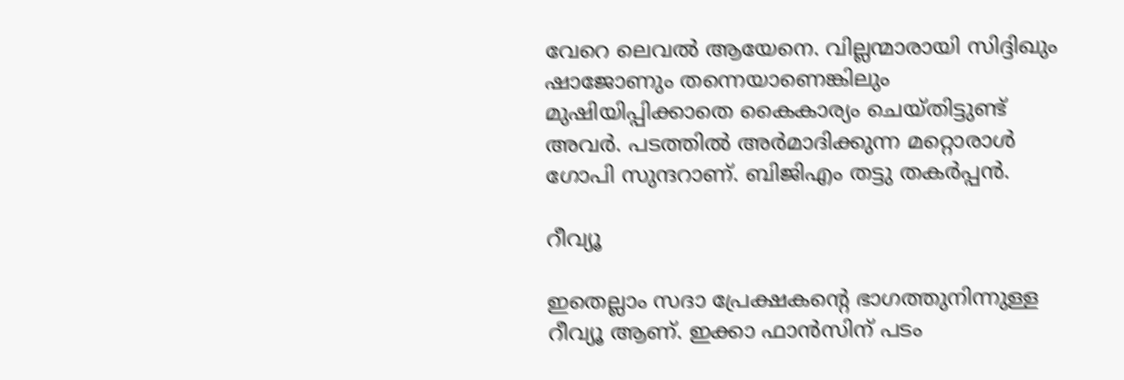വേറെ ലെവൽ ആയേനെ. വില്ലന്മാരായി സിദ്ദിഖും ഷാജോണും തന്നെയാണെങ്കിലും മുഷിയിപ്പിക്കാതെ കൈകാര്യം ചെയ്തിട്ടുണ്ട് അവർ. പടത്തിൽ അർമാദിക്കുന്ന മറ്റൊരാൾ ഗോപി സുന്ദറാണ്. ബിജിഎം തട്ടു തകർപ്പൻ.

റീവ്യൂ

ഇതെല്ലാം സദാ പ്രേക്ഷകന്റെ ഭാഗത്തുനിന്നുള്ള റീവ്യൂ ആണ്. ഇക്കാ ഫാൻസിന് പടം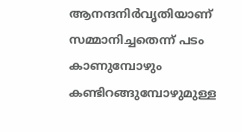ആനന്ദനിർവൃതിയാണ് സമ്മാനിച്ചതെന്ന് പടം കാണുമ്പോഴും കണ്ടിറങ്ങുമ്പോഴുമുള്ള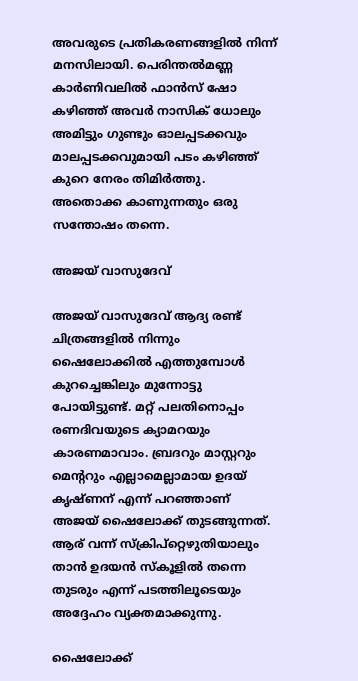അവരുടെ പ്രതികരണങ്ങളിൽ നിന്ന് മനസിലായി. പെരിന്തൽമണ്ണ കാർണിവലിൽ ഫാൻസ്‌ ഷോ കഴിഞ്ഞ് അവർ നാസിക് ധോലും അമിട്ടും ഗുണ്ടും ഓലപ്പടക്കവും മാലപ്പടക്കവുമായി പടം കഴിഞ്ഞ് കുറെ നേരം തിമിർത്തു. അതൊക്ക കാണുന്നതും ഒരു സന്തോഷം തന്നെ.

അജയ് വാസുദേവ്

അജയ് വാസുദേവ് ആദ്യ രണ്ട് ചിത്രങ്ങളിൽ നിന്നും ഷൈലോക്കിൽ എത്തുമ്പോൾ കുറച്ചെങ്കിലും മുന്നോട്ടു പോയിട്ടുണ്ട്. മറ്റ് പലതിനൊപ്പം രണദിവയുടെ ക്യാമറയും കാരണമാവാം. ബ്രദറും മാസ്റ്ററും മെന്ററും എല്ലാമെല്ലാമായ ഉദയ് കൃഷ്ണന് എന്ന് പറഞ്ഞാണ് അജയ് ഷൈലോക്ക് തുടങ്ങുന്നത്. ആര് വന്ന് സ്‌ക്രിപ്‌റ്റെഴുതിയാലും താൻ ഉദയൻ സ്കൂളിൽ തന്നെ തുടരും എന്ന് പടത്തിലൂടെയും അദ്ദേഹം വ്യക്തമാക്കുന്നു.

ഷൈലോക്ക്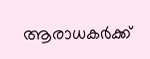ആരാധകർക്ക്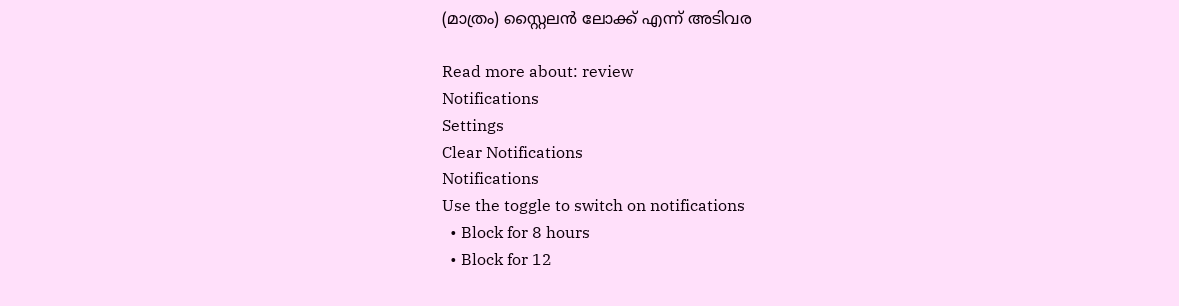(മാത്രം) സ്റ്റൈലൻ ലോക്ക് എന്ന് അടിവര

Read more about: review
Notifications
Settings
Clear Notifications
Notifications
Use the toggle to switch on notifications
  • Block for 8 hours
  • Block for 12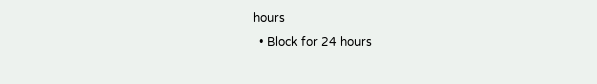hours
  • Block for 24 hours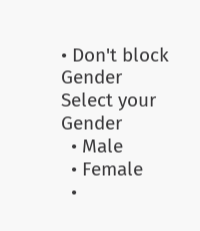• Don't block
Gender
Select your Gender
  • Male
  • Female
  •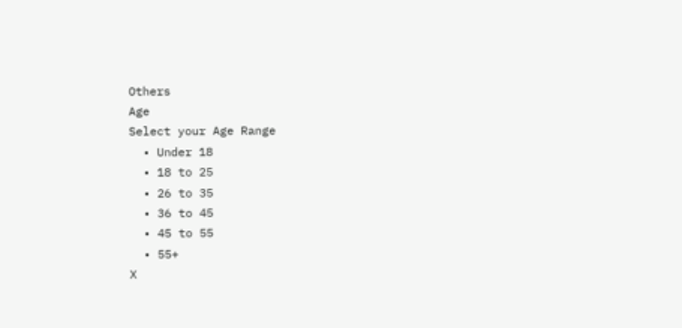Others
Age
Select your Age Range
  • Under 18
  • 18 to 25
  • 26 to 35
  • 36 to 45
  • 45 to 55
  • 55+
X